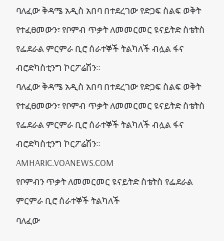ባለፈው ቅዳሜ አዲስ አበባ በተደረገው የድጋፍ ስልፍ ወቅት የተፈፀመውን፣ የቦምብ ጥቃት ለመመርመር ዩናይትድ ስቴትስ የፌደራል ምርምራ ቢሮ ሰራተኞች ትልካለች ብሏል ፋና ብሮድካስቲንግ ኮርፖሬሽን።
ባለፈው ቅዳሜ አዲስ አበባ በተደረገው የድጋፍ ስልፍ ወቅት የተፈፀመውን፣ የቦምብ ጥቃት ለመመርመር ዩናይትድ ስቴትስ የፌደራል ምርምራ ቢሮ ሰራተኞች ትልካለች ብሏል ፋና ብሮድካስቲንግ ኮርፖሬሽን።
AMHARIC.VOANEWS.COM
የቦምብን ጥቃት ለመመርመር ዩናይትድ ስቴትስ የፌደራል ምርምራ ቢሮ ሰራተኞች ትልካለች
ባለፈው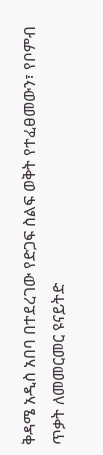ቅዳሜ አዲስ አበባ በተደረገው የድጋፍ ስልፍ ወቅት የተፈፀመውን፣ የቦምብ ጥቃት ለመመርመር ዩናይትድ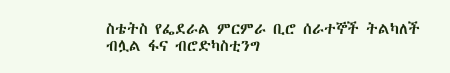ስቴትስ የፌደራል ምርምራ ቢሮ ሰራተኞች ትልካለች ብሏል ፋና ብሮድካስቲንግ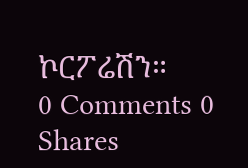ኮርፖሬሽን።
0 Comments 0 Shares